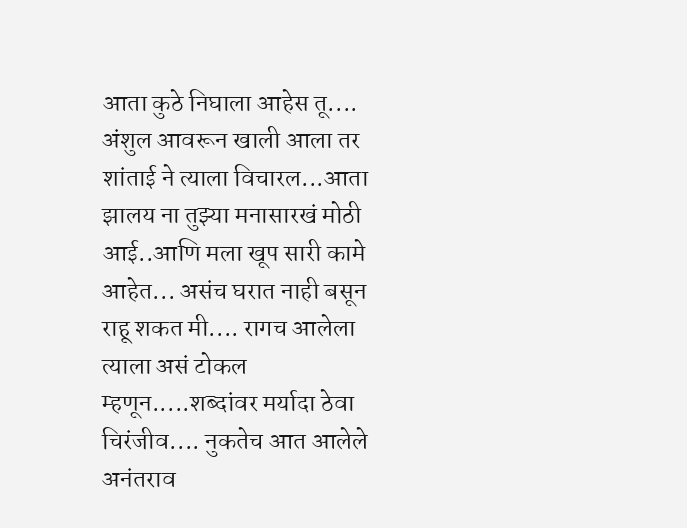आता कुठे निघाला आहेस तू.... अंशुल आवरून खाली आला तर शांताई ने त्याला विचारल...आता झालय ना तुझ्या मनासारखं मोठी आई..आणि मला खूप सारी कामे आहेत... असंच घरात नाही बसून राहू शकत मी.... रागच आलेला त्याला असं टोकल म्हणून.....शब्दांवर मर्यादा ठेवा चिरंजीव.... नुकतेच आत आलेले अनंतराव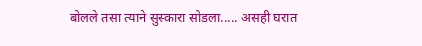बोलले तसा त्याने सुस्कारा सोडला..... असही घरात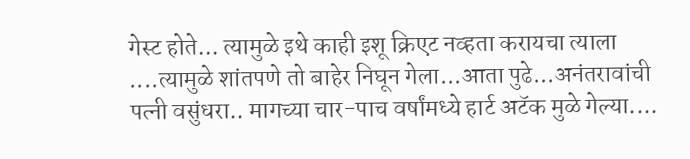गेस्ट होते... त्यामुळे इथे काही इशू क्रिएट नव्हता करायचा त्याला ....त्यामुळे शांतपणे तो बाहेर निघून गेला...आता पुढे...अनंतरावांची पत्नी वसुंधरा.. मागच्या चार-पाच वर्षांमध्ये हार्ट अटॅक मुळे गेल्या....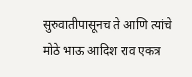सुरुवातीपासूनच ते आणि त्यांचे मोठे भाऊ आदिश राव एकत्र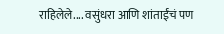राहिलेले.... वसुंधरा आणि शांताईंचं पण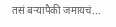तसं बऱ्यापैकी जमायचं...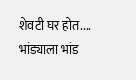शेवटी घर होत.... भांड्याला भांड